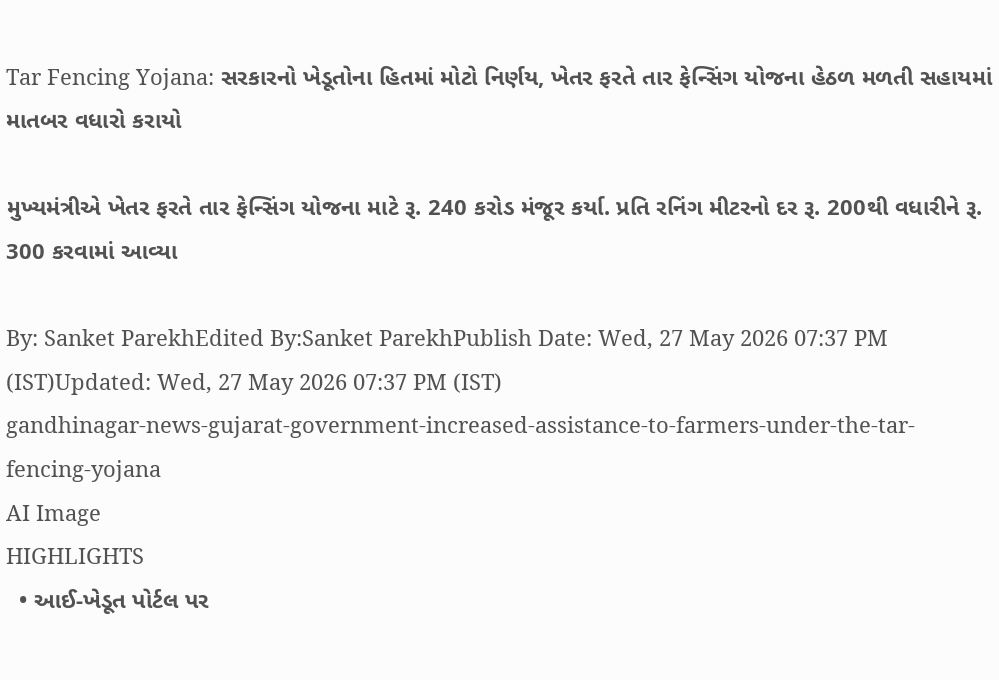Tar Fencing Yojana: સરકારનો ખેડૂતોના હિતમાં મોટો નિર્ણય, ખેતર ફરતે તાર ફેન્સિંગ યોજના હેઠળ મળતી સહાયમાં માતબર વધારો કરાયો

મુખ્યમંત્રીએ ખેતર ફરતે તાર ફેન્સિંગ યોજના માટે રૂ. 240 કરોડ મંજૂર કર્યા. પ્રતિ રનિંગ મીટરનો દર રૂ. 200થી વધારીને રૂ. 300 કરવામાં આવ્યા

By: Sanket ParekhEdited By:Sanket ParekhPublish Date: Wed, 27 May 2026 07:37 PM (IST)Updated: Wed, 27 May 2026 07:37 PM (IST)
gandhinagar-news-gujarat-government-increased-assistance-to-farmers-under-the-tar-fencing-yojana
AI Image
HIGHLIGHTS
  • આઈ-ખેડૂત પોર્ટલ પર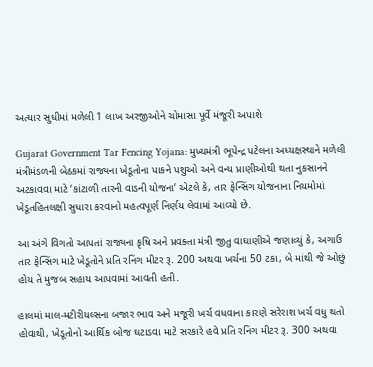અત્યાર સુધીમાં મળેલી 1 લાખ અરજીઓને ચોમાસા પૂર્વે મંજૂરી અપાશે

Gujarat Government Tar Fencing Yojana: મુખ્યમંત્રી ભૂપેન્દ્ર પટેલના અધ્યક્ષસ્થાને મળેલી મંત્રીમંડળની બેઠકમાં રાજ્યના ખેડૂતોના પાકને પશુઓ અને વન્ય પ્રાણીઓથી થતા નુકસાનને અટકાવવા માટે ‘કાંટાળી તારની વાડની યોજના’ એટલે કે, તાર ફેન્સિંગ યોજનાના નિયમોમાં ખેડૂતહિતલક્ષી સુધારા કરવાનો મહત્વપૂર્ણ નિર્ણય લેવામાં આવ્યો છે.

આ અંગે વિગતો આપતાં રાજ્યના કૃષિ અને પ્રવક્તા મંત્રી જીતુ વાઘાણીએ જણાવ્યું કે, અગાઉ તાર ફેન્સિંગ માટે ખેડૂતોને પ્રતિ રનિંગ મીટર રૂ. 200 અથવા ખર્ચના 50 ટકા, બે માંથી જે ઓછું હોય તે મુજબ સહાય આપવામાં આવતી હતી.

હાલમાં માલ-મટીરીયલ્સના બજાર ભાવ અને મજૂરી ખર્ચ વધવાના કારણે સરેરાશ ખર્ચ વધુ થતો હોવાથી, ખેડૂતોનો આર્થિક બોજ ઘટાડવા માટે સરકારે હવે પ્રતિ રનિંગ મીટર રૂ. 300 અથવા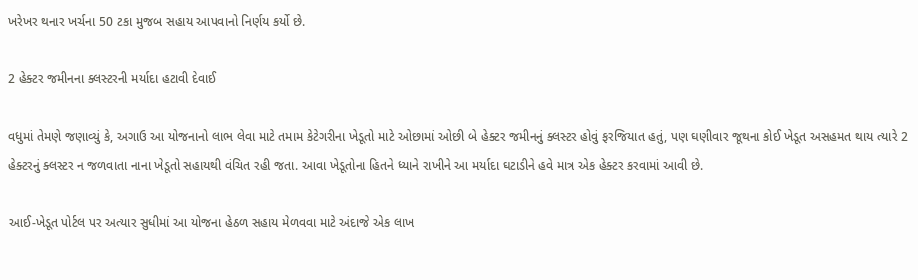ખરેખર થનાર ખર્ચના 50 ટકા મુજબ સહાય આપવાનો નિર્ણય કર્યો છે.

2 હેક્ટર જમીનના ક્લસ્ટરની મર્યાદા હટાવી દેવાઈ

વધુમાં તેમણે જણાવ્યું કે, અગાઉ આ યોજનાનો લાભ લેવા માટે તમામ કેટેગરીના ખેડૂતો માટે ઓછામાં ઓછી બે હેક્ટર જમીનનું ક્લસ્ટર હોવું ફરજિયાત હતું, પણ ઘણીવાર જૂથના કોઈ ખેડૂત અસહમત થાય ત્યારે 2 હેક્ટરનું ક્લસ્ટર ન જળવાતા નાના ખેડૂતો સહાયથી વંચિત રહી જતા. આવા ખેડૂતોના હિતને ધ્યાને રાખીને આ મર્યાદા ઘટાડીને હવે માત્ર એક હેક્ટર કરવામાં આવી છે.

આઈ-ખેડૂત પોર્ટલ પર અત્યાર સુધીમાં આ યોજના હેઠળ સહાય મેળવવા માટે અંદાજે એક લાખ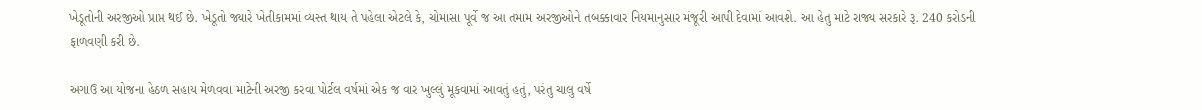ખેડૂતોની અરજીઓ પ્રાપ્ત થઈ છે. ખેડૂતો જ્યારે ખેતીકામમાં વ્યસ્ત થાય તે પહેલા એટલે કે, ચોમાસા પૂર્વે જ આ તમામ અરજીઓને તબક્કાવાર નિયમાનુસાર મંજૂરી આપી દેવામાં આવશે. આ હેતુ માટે રાજ્ય સરકારે રૂ. 240 કરોડની ફાળવણી કરી છે.

અગાઉ આ યોજના હેઠળ સહાય મેળવવા માટેની અરજી કરવા પોર્ટલ વર્ષમાં એક જ વાર ખુલ્લું મૂકવામાં આવતું હતું, પરંતુ ચાલુ વર્ષે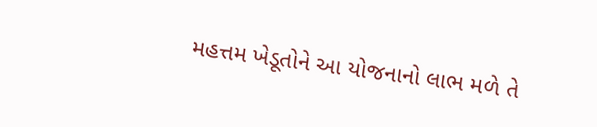મહત્તમ ખેડૂતોને આ યોજનાનો લાભ મળે તે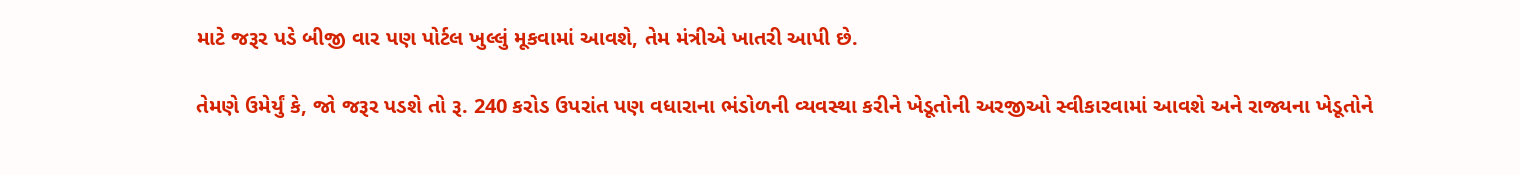માટે જરૂર પડે બીજી વાર પણ પોર્ટલ ખુલ્લું મૂકવામાં આવશે, તેમ મંત્રીએ ખાતરી આપી છે.

તેમણે ઉમેર્યું કે, જો જરૂર પડશે તો રૂ. 240 કરોડ ઉપરાંત પણ વધારાના ભંડોળની વ્યવસ્થા કરીને ખેડૂતોની અરજીઓ સ્વીકારવામાં આવશે અને રાજ્યના ખેડૂતોને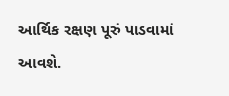આર્થિક રક્ષણ પૂરું પાડવામાં આવશે.